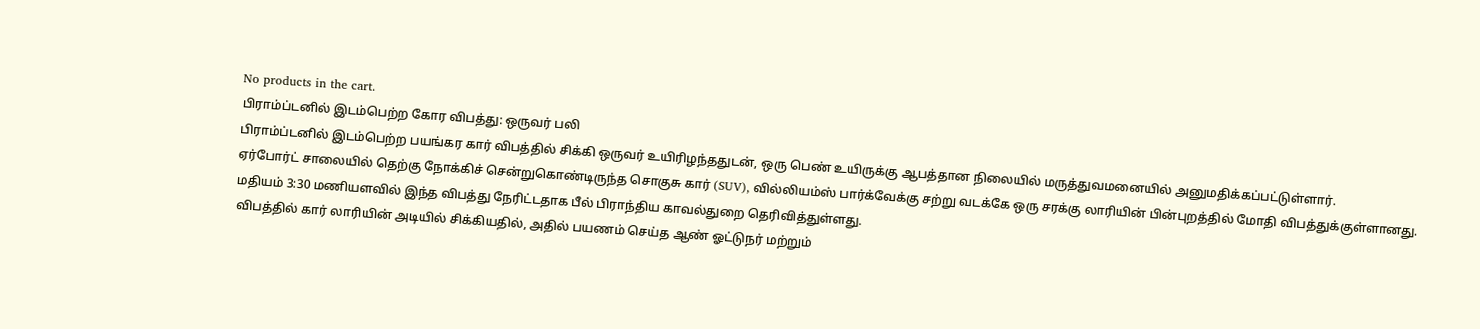No products in the cart.
பிராம்ப்டனில் இடம்பெற்ற கோர விபத்து: ஒருவர் பலி
பிராம்ப்டனில் இடம்பெற்ற பயங்கர கார் விபத்தில் சிக்கி ஒருவர் உயிரிழந்ததுடன், ஒரு பெண் உயிருக்கு ஆபத்தான நிலையில் மருத்துவமனையில் அனுமதிக்கப்பட்டுள்ளார்.
ஏர்போர்ட் சாலையில் தெற்கு நோக்கிச் சென்றுகொண்டிருந்த சொகுசு கார் (SUV), வில்லியம்ஸ் பார்க்வேக்கு சற்று வடக்கே ஒரு சரக்கு லாரியின் பின்புறத்தில் மோதி விபத்துக்குள்ளானது.
மதியம் 3:30 மணியளவில் இந்த விபத்து நேரிட்டதாக பீல் பிராந்திய காவல்துறை தெரிவித்துள்ளது.
விபத்தில் கார் லாரியின் அடியில் சிக்கியதில், அதில் பயணம் செய்த ஆண் ஓட்டுநர் மற்றும்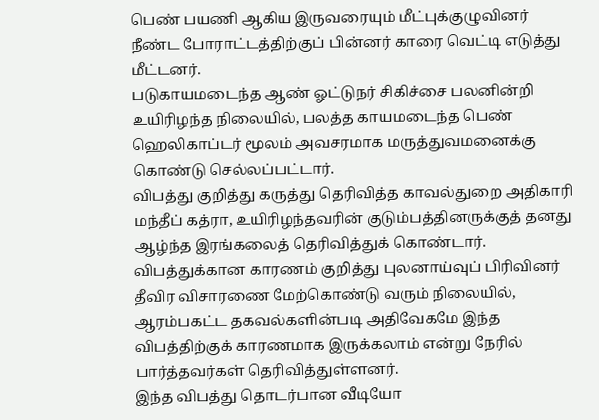பெண் பயணி ஆகிய இருவரையும் மீட்புக்குழுவினர் நீண்ட போராட்டத்திற்குப் பின்னர் காரை வெட்டி எடுத்து மீட்டனர்.
படுகாயமடைந்த ஆண் ஓட்டுநர் சிகிச்சை பலனின்றி உயிரிழந்த நிலையில், பலத்த காயமடைந்த பெண் ஹெலிகாப்டர் மூலம் அவசரமாக மருத்துவமனைக்கு கொண்டு செல்லப்பட்டார்.
விபத்து குறித்து கருத்து தெரிவித்த காவல்துறை அதிகாரி மந்தீப் கத்ரா, உயிரிழந்தவரின் குடும்பத்தினருக்குத் தனது ஆழ்ந்த இரங்கலைத் தெரிவித்துக் கொண்டார்.
விபத்துக்கான காரணம் குறித்து புலனாய்வுப் பிரிவினர் தீவிர விசாரணை மேற்கொண்டு வரும் நிலையில், ஆரம்பகட்ட தகவல்களின்படி அதிவேகமே இந்த விபத்திற்குக் காரணமாக இருக்கலாம் என்று நேரில் பார்த்தவர்கள் தெரிவித்துள்ளனர்.
இந்த விபத்து தொடர்பான வீடியோ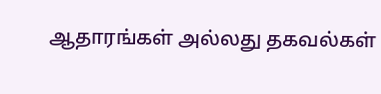ஆதாரங்கள் அல்லது தகவல்கள்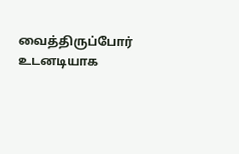வைத்திருப்போர் உடனடியாக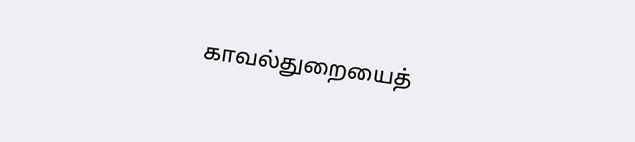காவல்துறையைத்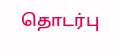தொடர்பு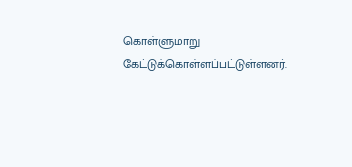கொள்ளுமாறு கேட்டுக்கொள்ளப்பட்டுள்ளனர்.